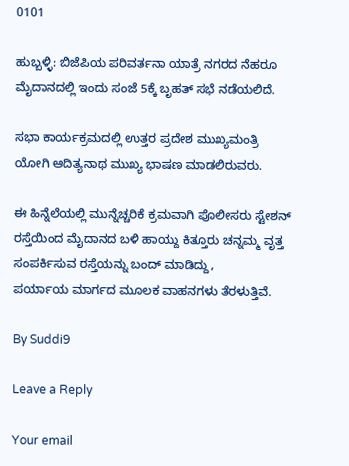0101

ಹುಬ್ಬಳ್ಳಿ: ಬಿಜೆಪಿಯ ಪರಿವರ್ತನಾ ಯಾತ್ರೆ‌ ನಗರದ ನೆಹರೂ ಮೈದಾನದಲ್ಲಿ ಇಂದು ಸಂಜೆ 5ಕ್ಕೆ ಬೃಹತ್ ಸಭೆ‌ ನಡೆಯಲಿದೆ.

ಸಭಾ ಕಾರ್ಯಕ್ರಮದಲ್ಲಿ ಉತ್ತರ ‌ಪ್ರದೇಶ ಮುಖ್ಯಮಂತ್ರಿ ಯೋಗಿ ಆದಿತ್ಯನಾಥ ಮುಖ್ಯ ಭಾಷಣ‌ ಮಾಡಲಿರುವರು.

ಈ ಹಿನ್ನೆಲೆಯಲ್ಲಿ ಮುನ್ನೆಚ್ಚರಿಕೆ ಕ್ರಮವಾಗಿ ಪೊಲೀಸರು ಸ್ಟೇಶನ್ ರಸ್ತೆಯಿಂದ ಮೈದಾನದ‌ ಬಳಿ ಹಾಯ್ದು ‌ಕಿತ್ತೂರು ಚನ್ನಮ್ಮ ವೃತ್ತ ಸಂಪರ್ಕಿಸುವ ರಸ್ತೆಯನ್ನು ಬಂದ್ ಮಾಡಿದ್ದು, ಪರ್ಯಾಯ ‌ಮಾರ್ಗದ‌ ಮೂಲಕ ‌ವಾಹನಗಳು ತೆರಳುತ್ತಿವೆ.

By Suddi9

Leave a Reply

Your email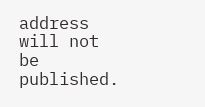address will not be published.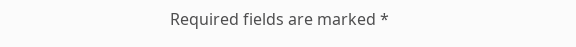Required fields are marked *